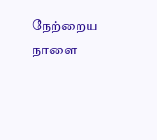நேற்றைய நாளை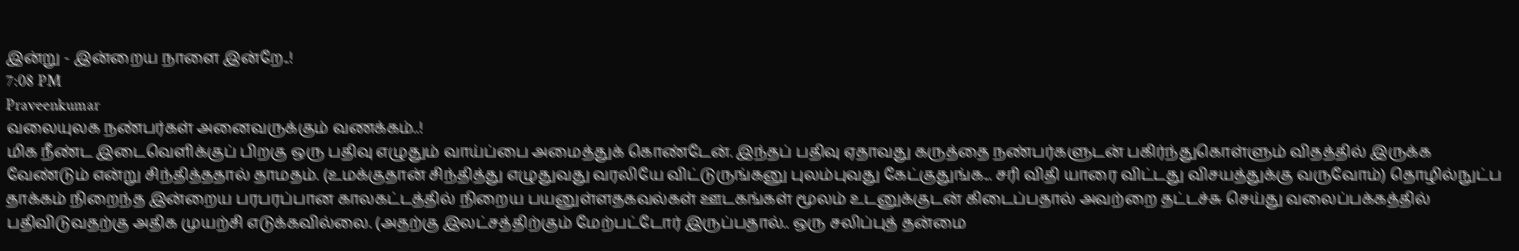இன்று - இன்றைய நாளை இன்றே..!
7:08 PM
Praveenkumar
வலையுலக நண்பர்கள் அனைவருக்கும் வணக்கம்..!
மிக நீண்ட இடைவெளிக்குப் பிறகு ஒரு பதிவு எழுதும் வாய்ப்பை அமைத்துக் கொண்டேன். இந்தப் பதிவு ஏதாவது கருத்தை நண்பர்களுடன் பகிர்ந்துகொள்ளும் விதத்தில் இருக்க வேண்டும் என்று சிந்தித்ததால் தாமதம். (உமக்குதான் சிந்தித்து எழுதுவது வரலியே விட்டுருங்கனு புலம்புவது கேட்குதுங்க... சரி விதி யாரை விட்டது விசயத்துக்கு வருவோம்) தொழில்நுட்ப தாக்கம் நிறைந்த இன்றைய பரபரப்பான காலகட்டத்தில் நிறைய பயனுள்ளதகவல்கள் ஊடகங்கள் மூலம் உடனுக்குடன் கிடைப்பதால் அவற்றை தட்டச்சு செய்து வலைப்பக்கத்தில் பதிவிடுவதற்கு அதிக முயற்சி எடுக்கவில்லை. (அதற்கு இலட்சத்திற்கும் மேற்பட்டோர் இருப்பதால்.. ஒரு சலிப்புத் தன்மை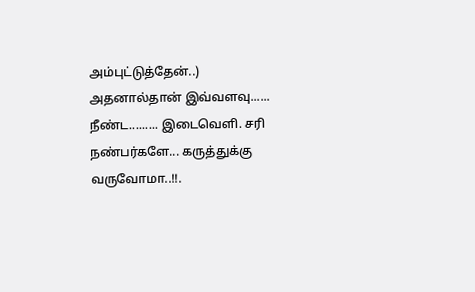அம்புட்டுத்தேன்..) அதனால்தான் இவ்வளவு...... நீண்ட......... இடைவெளி. சரி நண்பர்களே... கருத்துக்கு வருவோமா..!!.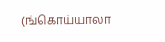(ங்கொய்யாலா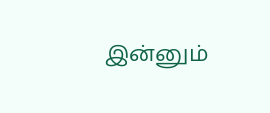இன்னும்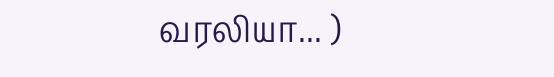வரலியா... )